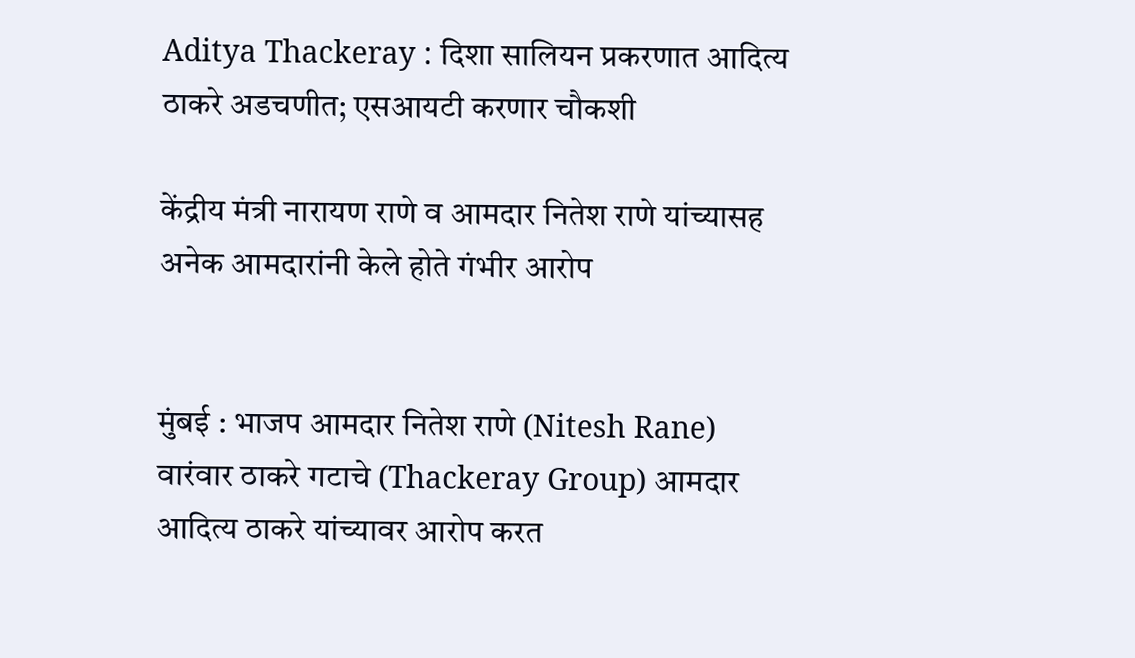Aditya Thackeray : दिशा सालियन प्रकरणात आदित्य ठाकरे अडचणीत; एसआयटी करणार चौकशी

केंद्रीय मंत्री नारायण राणे व आमदार नितेश राणे यांच्यासह अनेक आमदारांनी केले होते गंभीर आरोप


मुंबई : भाजप आमदार नितेश राणे (Nitesh Rane) वारंवार ठाकरे गटाचे (Thackeray Group) आमदार आदित्य ठाकरे यांच्यावर आरोप करत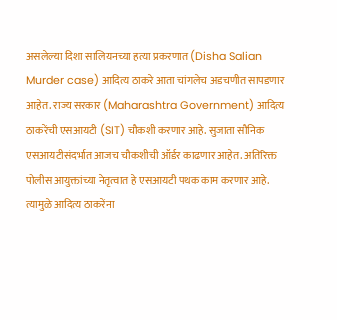असलेल्या दिशा सालियनच्या हत्या प्रकरणात (Disha Salian Murder case) आदित्य ठाकरे आता चांगलेच अडचणीत सापडणार आहेत. राज्य सरकार (Maharashtra Government) आदित्य ठाकरेंची एसआयटी (SIT) चौकशी करणार आहे. सुजाता सौनिक एसआयटीसंदर्भात आजच चौकशीची ऑर्डर काढणार आहेत. अतिरिक्त पोलीस आयुक्तांच्या नेतृत्वात हे एसआयटी पथक काम करणार आहे. त्यामुळे आदित्य ठाकरेंना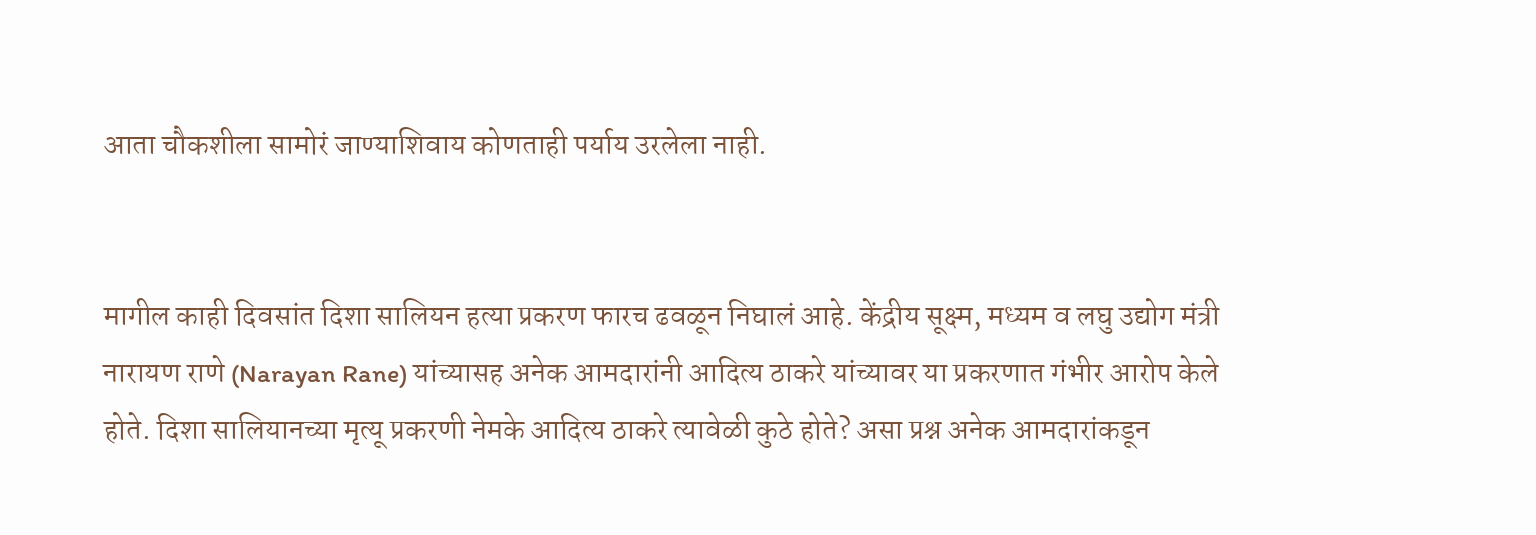आता चौकशीला सामोरं जाण्याशिवाय कोणताही पर्याय उरलेला नाही.


मागील काही दिवसांत दिशा सालियन हत्या प्रकरण फारच ढवळून निघालं आहे. केंद्रीय सूक्ष्म, मध्यम व लघु उद्योग मंत्री नारायण राणे (Narayan Rane) यांच्यासह अनेक आमदारांनी आदित्य ठाकरे यांच्यावर या प्रकरणात गंभीर आरोप केले होते. दिशा सालियानच्या मृत्यू प्रकरणी नेमके आदित्य ठाकरे त्यावेळी कुठे होते? असा प्रश्न अनेक आमदारांकडून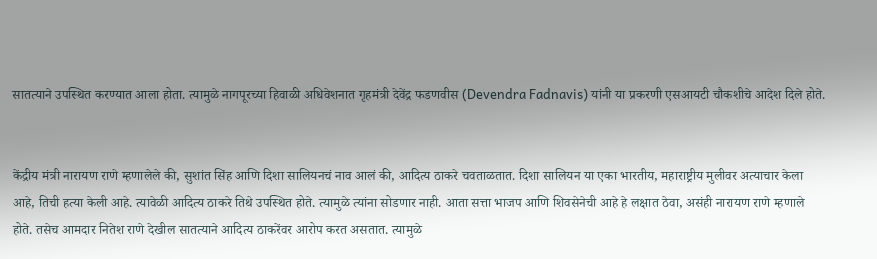सातत्याने उपस्थित करण्यात आला होता. त्यामुळे नागपूरच्या हिवाळी अधिवेशनात गृहमंत्री देवेंद्र फडणवीस (Devendra Fadnavis) यांनी या प्रकरणी एसआयटी चौकशीचे आदेश दिले होते.


केंद्रीय मंत्री नारायण राणे म्हणालेले की, सुशांत सिंह आणि दिशा सालियनचं नाव आलं की, आदित्य ठाकरे चवताळतात. दिशा सालियन या एका भारतीय, महाराष्ट्रीय मुलीवर अत्याचार केला आहे, तिची हत्या केली आहे. त्यावेळी आदित्य ठाकरे तिथे उपस्थित होते. त्यामुळे त्यांना सोडणार नाही. आता सत्ता भाजप आणि शिवसेनेची आहे हे लक्षात ठेवा, असंही नारायण राणे म्हणाले होते. तसेच आमदार नितेश राणे देखील सातत्याने आदित्य ठाकरेंवर आरोप करत असतात. त्यामुळे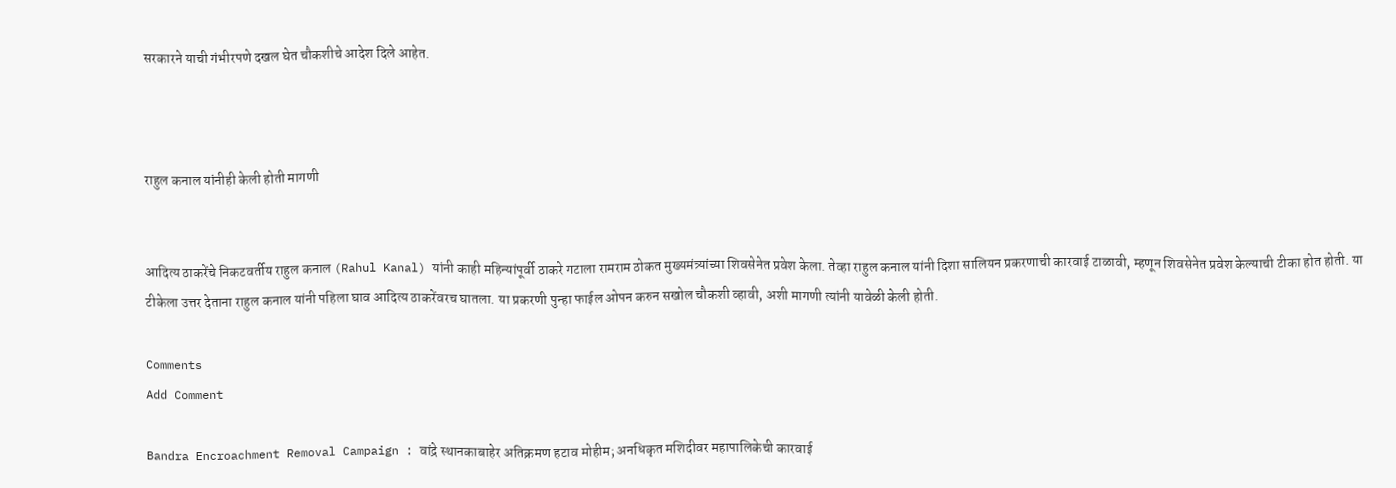सरकारने याची गंभीरपणे दखल घेत चौकशीचे आदेश दिले आहेत.



राहुल कनाल यांनीही केली होती मागणी


आदित्य ठाकरेंचे निकटवर्तीय राहुल कनाल (Rahul Kanal) यांनी काही महिन्यांपूर्वी ठाकरे गटाला रामराम ठोकत मुख्यमंत्र्यांच्या शिवसेनेत प्रवेश केला. तेव्हा राहुल कनाल यांनी दिशा सालियन प्रकरणाची कारवाई टाळावी, म्हणून शिवसेनेत प्रवेश केल्याची टीका होत होती. या टीकेला उत्तर देताना राहुल कनाल यांनी पहिला घाव आदित्य ठाकरेंवरच घातला. या प्रकरणी पुन्हा फाईल ओपन करुन सखोल चौकशी व्हावी, अशी मागणी त्यांनी यावेळी केली होती.

Comments
Add Comment

Bandra Encroachment Removal Campaign : वांद्रे स्थानकाबाहेर अतिक्रमण हटाव मोहीम; अनधिकृत मशिदीवर महापालिकेची कारवाई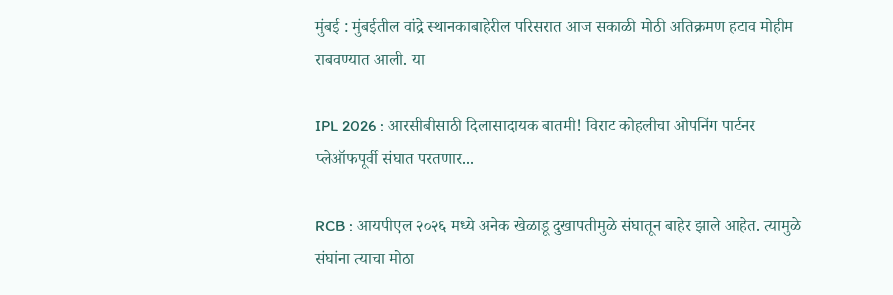मुंबई : मुंबईतील वांद्रे स्थानकाबाहेरील परिसरात आज सकाळी मोठी अतिक्रमण हटाव मोहीम राबवण्यात आली. या

IPL 2026 : आरसीबीसाठी दिलासादायक बातमी! विराट कोहलीचा ओपनिंग पार्टनर प्लेऑफपूर्वी संघात परतणार...

RCB : आयपीएल २०२६ मध्ये अनेक खेळाडू दुखापतीमुळे संघातून बाहेर झाले आहेत. त्यामुळे संघांना त्याचा मोठा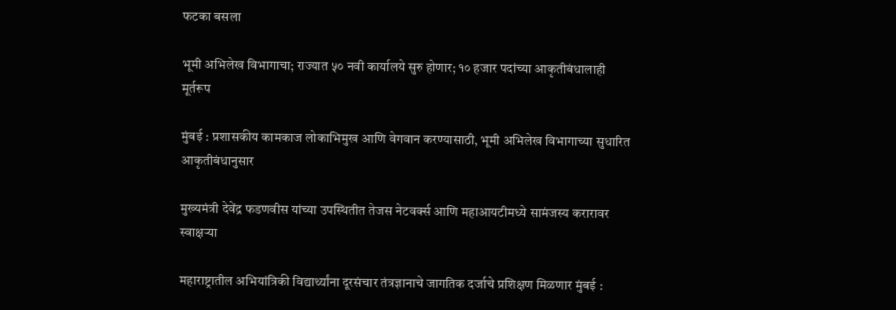फटका बसला

भूमी अभिलेख विभागाचा; राज्यात ५० नवी कार्यालये सुरु होणार; १० हजार पदांच्या आकृतीबंधालाही मूर्तरूप

मुंबई : प्रशासकीय कामकाज लोकाभिमुख आणि वेगवान करण्यासाठी, भूमी अभिलेख विभागाच्या सुधारित आकृतीबंधानुसार

मुख्यमंत्री देवेंद्र फडणवीस यांच्या उपस्थितीत तेजस नेटवर्क्स आणि महाआयटीमध्ये सामंजस्य करारावर स्वाक्षऱ्या

महाराष्ट्रातील अभियांत्रिकी विद्यार्थ्यांना दूरसंचार तंत्रज्ञानाचे जागतिक दर्जाचे प्रशिक्षण मिळणार मुंबई :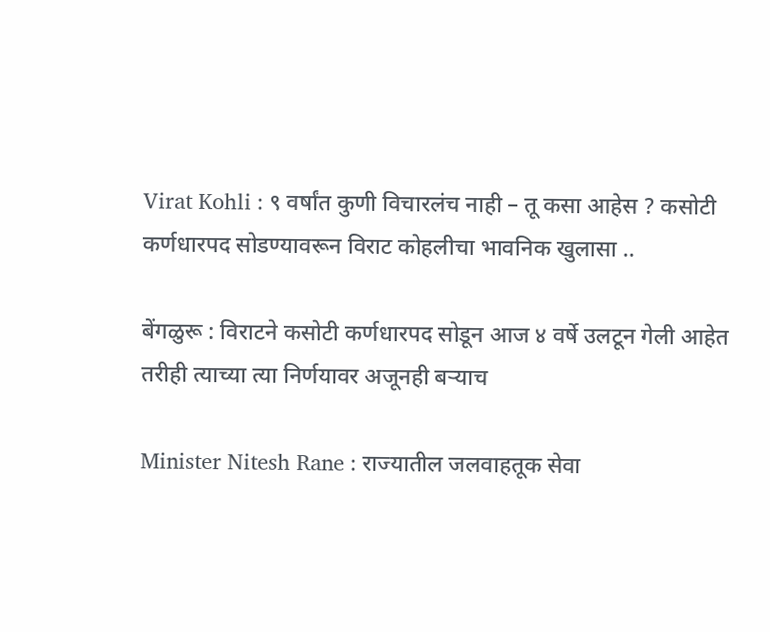Virat Kohli : ९ वर्षांत कुणी विचारलंच नाही – तू कसा आहेस ? कसोटी कर्णधारपद सोडण्यावरून विराट कोहलीचा भावनिक खुलासा ..

बेंगळुरू : विराटने कसोटी कर्णधारपद सोडून आज ४ वर्षे उलटून गेली आहेत तरीही त्याच्या त्या निर्णयावर अजूनही बऱ्याच

Minister Nitesh Rane : राज्यातील जलवाहतूक सेवा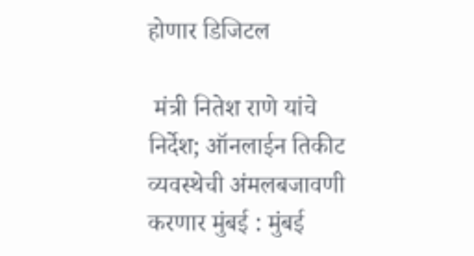होणार डिजिटल

 मंत्री नितेश राणे यांचे निर्देश; ऑनलाईन तिकीट व्यवस्थेची अंमलबजावणी करणार मुंबई : मुंबई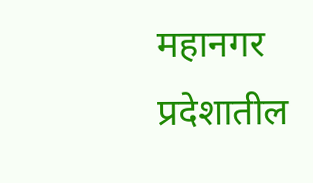महानगर प्रदेशातील